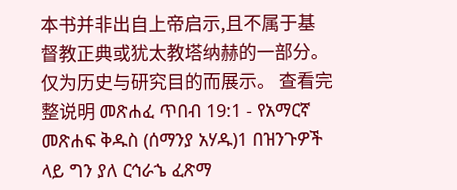本书并非出自上帝启示,且不属于基督教正典或犹太教塔纳赫的一部分。仅为历史与研究目的而展示。 查看完整说明 መጽሐፈ ጥበብ 19:1 - የአማርኛ መጽሐፍ ቅዱስ (ሰማንያ አሃዱ)1 በዝንጉዎች ላይ ግን ያለ ርኅራኄ ፈጽማ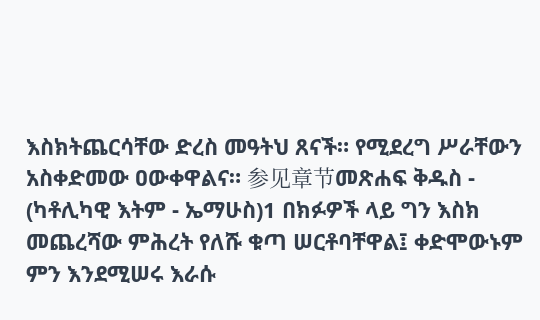እስክትጨርሳቸው ድረስ መዓትህ ጸናች። የሚደረግ ሥራቸውን አስቀድመው ዐውቀዋልና። 参见章节መጽሐፍ ቅዱስ - (ካቶሊካዊ እትም - ኤማሁስ)1 በክፉዎች ላይ ግን እስክ መጨረሻው ምሕረት የለሹ ቁጣ ሠርቶባቸዋል፤ ቀድሞውኑም ምን እንደሚሠሩ እራሱ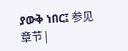ያውቅ ነበር፤ 参见章节 |